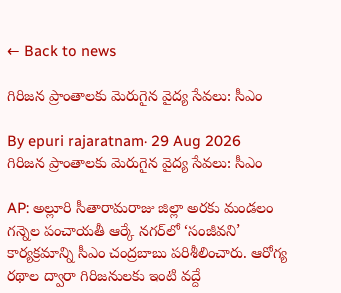← Back to news

గిరిజన ప్రాంతాలకు మెరుగైన వైద్య సేవలు: సీఎం

By epuri rajaratnam· 29 Aug 2026
గిరిజన ప్రాంతాలకు మెరుగైన వైద్య సేవలు: సీఎం

AP: అల్లూరి సీతారామరాజు జిల్లా అరకు మండలం గన్నెల పంచాయతీ ఆర్కే నగర్‌లో ‘సంజీవని’ కార్యక్రమాన్ని సీఎం చంద్రబాబు పరిశీలించారు. ఆరోగ్య రథాల ద్వారా గిరిజనులకు ఇంటి వద్దే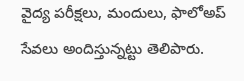వైద్య పరీక్షలు, మందులు, ఫాలోఅప్ సేవలు అందిస్తున్నట్టు తెలిపారు.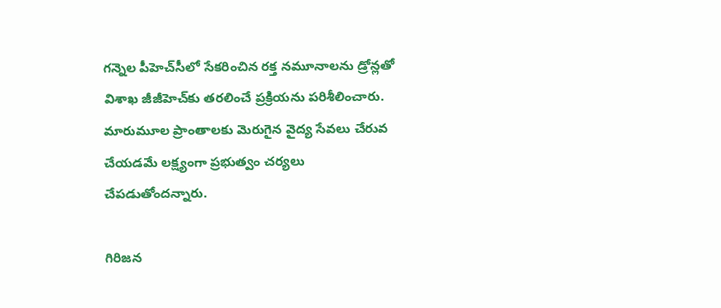గన్నెల పీహెచ్‌సీలో సేకరించిన రక్త నమూనాలను డ్రోన్లతో విశాఖ జీజీహెచ్‌కు తరలించే ప్రక్రియను పరిశీలించారు. మారుమూల ప్రాంతాలకు మెరుగైన వైద్య సేవలు చేరువ చేయడమే లక్ష్యంగా ప్రభుత్వం చర్యలు చేపడుతోందన్నారు.

గిరిజన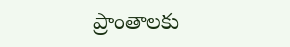ప్రాంతాలకు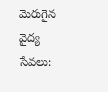మెరుగైన వైద్య సేవలు: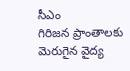సీఎం
గిరిజన ప్రాంతాలకు మెరుగైన వైద్య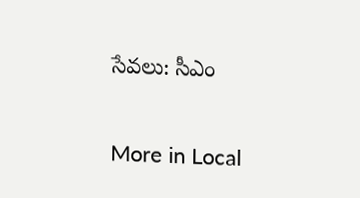సేవలు: సీఎం

More in Local